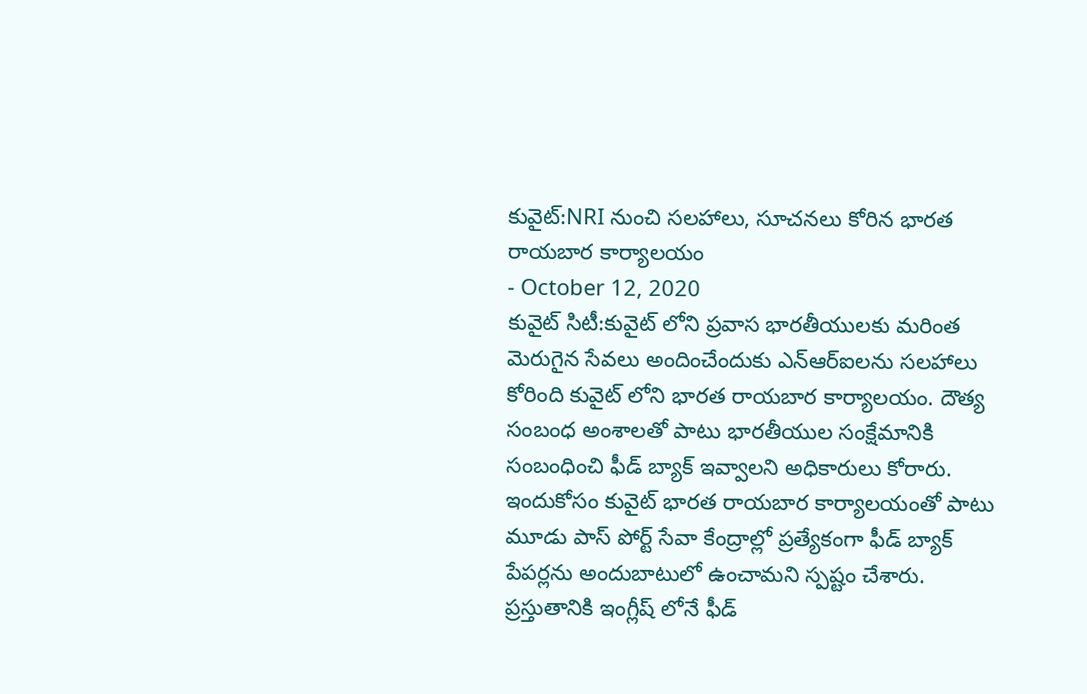కువైట్:NRI నుంచి సలహాలు, సూచనలు కోరిన భారత రాయబార కార్యాలయం
- October 12, 2020
కువైట్ సిటీ:కువైట్ లోని ప్రవాస భారతీయులకు మరింత మెరుగైన సేవలు అందించేందుకు ఎన్ఆర్ఐలను సలహాలు కోరింది కువైట్ లోని భారత రాయబార కార్యాలయం. దౌత్య సంబంధ అంశాలతో పాటు భారతీయుల సంక్షేమానికి సంబంధించి ఫీడ్ బ్యాక్ ఇవ్వాలని అధికారులు కోరారు. ఇందుకోసం కువైట్ భారత రాయబార కార్యాలయంతో పాటు మూడు పాస్ పోర్ట్ సేవా కేంద్రాల్లో ప్రత్యేకంగా ఫీడ్ బ్యాక్ పేపర్లను అందుబాటులో ఉంచామని స్పష్టం చేశారు. ప్రస్తుతానికి ఇంగ్లీష్ లోనే ఫీడ్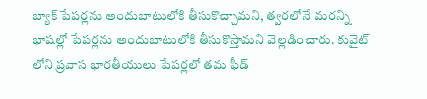బ్యాక్ పేపర్లను అందుబాటులోకి తీసుకొచ్చామని, త్వరలోనే మరన్ని భాషల్లో పేపర్లను అందుబాటులోకి తీసుకొస్తామని వెల్లడించారు. కువైట్ లోని ప్రవాస భారతీయులు పేపర్లలో తమ ఫీడ్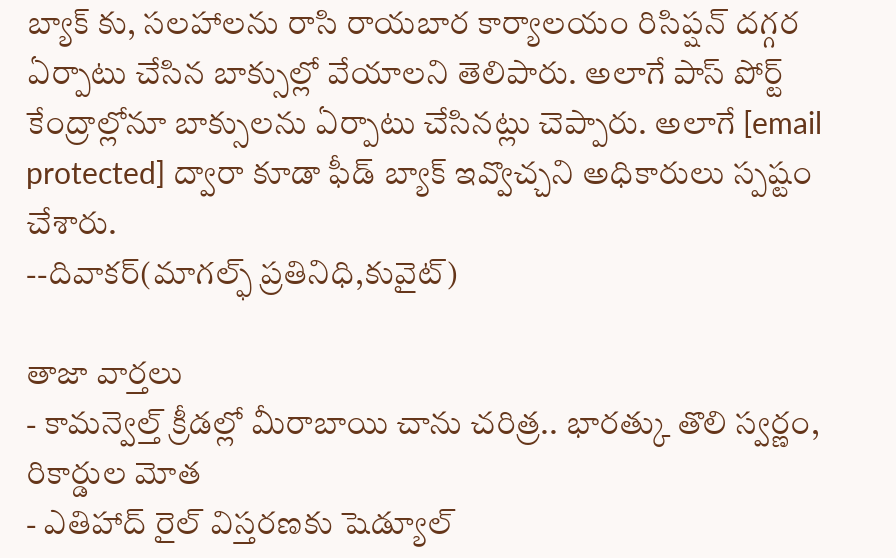బ్యాక్ కు, సలహాలను రాసి రాయబార కార్యాలయం రిసిప్షన్ దగ్గర ఏర్పాటు చేసిన బాక్సుల్లో వేయాలని తెలిపారు. అలాగే పాస్ పోర్ట్ కేంద్రాల్లోనూ బాక్సులను ఏర్పాటు చేసినట్లు చెప్పారు. అలాగే [email protected] ద్వారా కూడా ఫీడ్ బ్యాక్ ఇవ్వొచ్చని అధికారులు స్పష్టం చేశారు.
--దివాకర్(మాగల్ఫ్ ప్రతినిధి,కువైట్)

తాజా వార్తలు
- కామన్వెల్త్ క్రీడల్లో మీరాబాయి చాను చరిత్ర.. భారత్కు తొలి స్వర్ణం, రికార్డుల మోత
- ఎతిహాద్ రైల్ విస్తరణకు షెడ్యూల్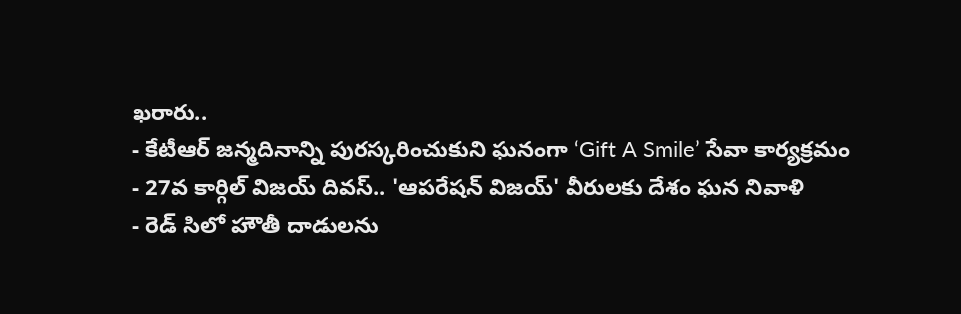ఖరారు..
- కేటీఆర్ జన్మదినాన్ని పురస్కరించుకుని ఘనంగా ‘Gift A Smile’ సేవా కార్యక్రమం
- 27వ కార్గిల్ విజయ్ దివస్.. 'ఆపరేషన్ విజయ్' వీరులకు దేశం ఘన నివాళి
- రెడ్ సిలో హౌతీ దాడులను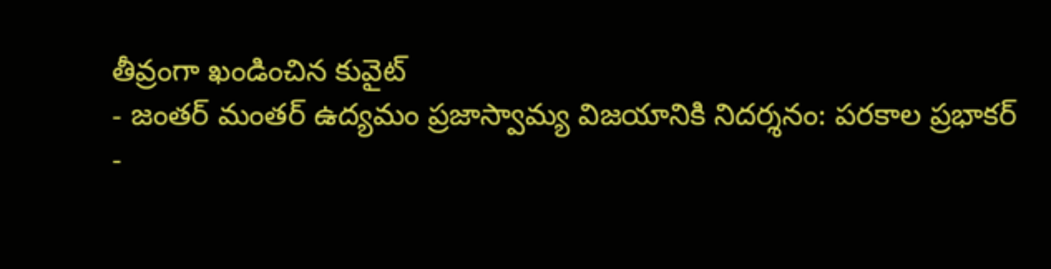తీవ్రంగా ఖండించిన కువైట్
- జంతర్ మంతర్ ఉద్యమం ప్రజాస్వామ్య విజయానికి నిదర్శనం: పరకాల ప్రభాకర్
-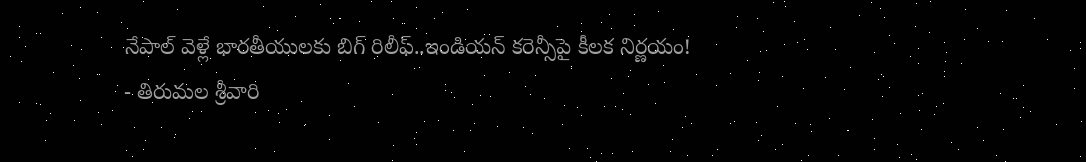నేపాల్ వెళ్లే భారతీయులకు బిగ్ రిలీఫ్..ఇండియన్ కరెన్సీపై కీలక నిర్ణయం!
- తిరుమల శ్రీవారి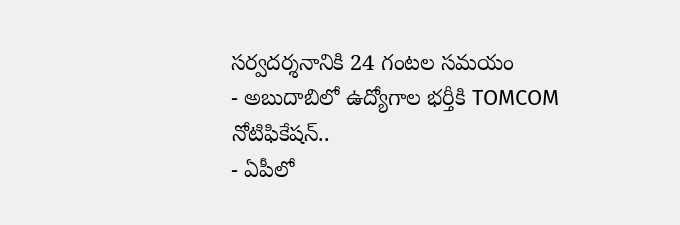సర్వదర్శనానికి 24 గంటల సమయం
- అబుదాబిలో ఉద్యోగాల భర్తీకి TOMCOM నోటిఫికేషన్..
- ఏపీలో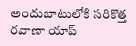అందుబాటులోకి సరికొత్త రవాణా యాప్